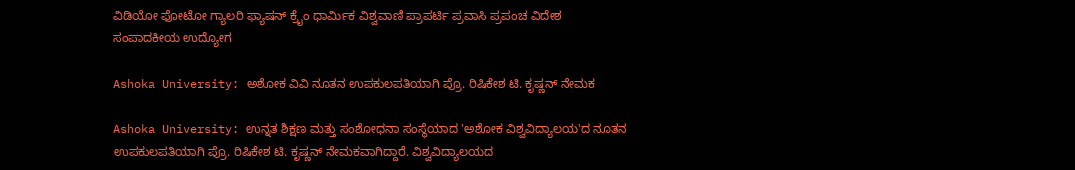ವಿಡಿಯೋ ಫೋಟೋ ಗ್ಯಾಲರಿ ಫ್ಯಾಷನ್ ಕ್ರೈಂ ಧಾರ್ಮಿಕ ವಿಶ್ವವಾಣಿ ಪ್ರಾಪರ್ಟಿ ಪ್ರವಾಸಿ ಪ್ರಪಂಚ ವಿದೇಶ ಸಂಪಾದಕೀಯ ಉದ್ಯೋಗ

Ashoka University: ಅಶೋಕ ವಿವಿ ನೂತನ ಉಪಕುಲಪತಿಯಾಗಿ ಪ್ರೊ. ರಿಷಿಕೇಶ ಟಿ. ಕೃಷ್ಣನ್ ನೇಮಕ

Ashoka University: ಉನ್ನತ ಶಿಕ್ಷಣ ಮತ್ತು ಸಂಶೋಧನಾ ಸಂಸ್ಥೆಯಾದ 'ಅಶೋಕ ವಿಶ್ವವಿದ್ಯಾಲಯ'ದ ನೂತನ ಉಪಕುಲಪತಿಯಾಗಿ ಪ್ರೊ. ರಿಷಿಕೇಶ ಟಿ. ಕೃಷ್ಣನ್ ನೇಮಕವಾಗಿದ್ದಾರೆ. ವಿಶ್ವವಿದ್ಯಾಲಯದ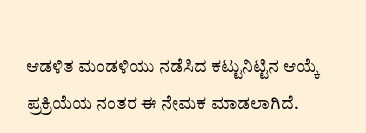ಆಡಳಿತ ಮಂಡಳಿಯು ನಡೆಸಿದ ಕಟ್ಟುನಿಟ್ಟಿನ ಆಯ್ಕೆ ಪ್ರಕ್ರಿಯೆಯ ನಂತರ ಈ ನೇಮಕ ಮಾಡಲಾಗಿದೆ.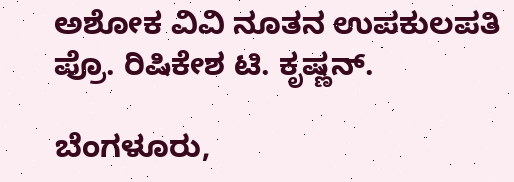ಅಶೋಕ ವಿವಿ ನೂತನ ಉಪಕುಲಪತಿ ಪ್ರೊ. ರಿಷಿಕೇಶ ಟಿ. ಕೃಷ್ಣನ್.

ಬೆಂಗಳೂರು,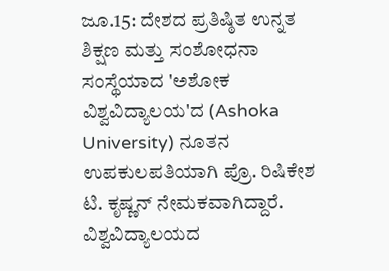ಜೂ.15: ದೇಶದ ಪ್ರತಿಷ್ಠಿತ ಉನ್ನತ ಶಿಕ್ಷಣ ಮತ್ತು ಸಂಶೋಧನಾ ಸಂಸ್ಥೆಯಾದ 'ಅಶೋಕ ವಿಶ್ವವಿದ್ಯಾಲಯ'ದ (Ashoka University) ನೂತನ ಉಪಕುಲಪತಿಯಾಗಿ ಪ್ರೊ. ರಿಷಿಕೇಶ ಟಿ. ಕೃಷ್ಣನ್ ನೇಮಕವಾಗಿದ್ದಾರೆ. ವಿಶ್ವವಿದ್ಯಾಲಯದ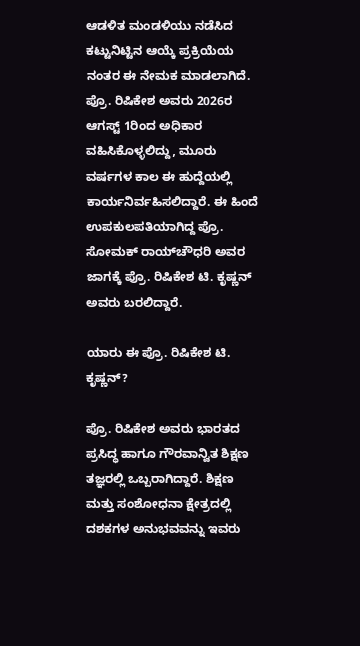ಆಡಳಿತ ಮಂಡಳಿಯು ನಡೆಸಿದ ಕಟ್ಟುನಿಟ್ಟಿನ ಆಯ್ಕೆ ಪ್ರಕ್ರಿಯೆಯ ನಂತರ ಈ ನೇಮಕ ಮಾಡಲಾಗಿದೆ. ಪ್ರೊ. ರಿಷಿಕೇಶ ಅವರು 2026ರ ಆಗಸ್ಟ್ 1ರಿಂದ ಅಧಿಕಾರ ವಹಿಸಿಕೊಳ್ಳಲಿದ್ದು, ಮೂರು ವರ್ಷಗಳ ಕಾಲ ಈ ಹುದ್ದೆಯಲ್ಲಿ ಕಾರ್ಯನಿರ್ವಹಿಸಲಿದ್ದಾರೆ. ಈ ಹಿಂದೆ ಉಪಕುಲಪತಿಯಾಗಿದ್ದ ಪ್ರೊ. ಸೋಮಕ್ ರಾಯ್‌ಚೌಧರಿ ಅವರ ಜಾಗಕ್ಕೆ ಪ್ರೊ. ರಿಷಿಕೇಶ ಟಿ. ಕೃಷ್ಣನ್ ಅವರು ಬರಲಿದ್ದಾರೆ.

ಯಾರು ಈ ಪ್ರೊ. ರಿಷಿಕೇಶ ಟಿ. ಕೃಷ್ಣನ್?

ಪ್ರೊ. ರಿಷಿಕೇಶ ಅವರು ಭಾರತದ ಪ್ರಸಿದ್ಧ ಹಾಗೂ ಗೌರವಾನ್ವಿತ ಶಿಕ್ಷಣ ತಜ್ಞರಲ್ಲಿ ಒಬ್ಬರಾಗಿದ್ದಾರೆ. ಶಿಕ್ಷಣ ಮತ್ತು ಸಂಶೋಧನಾ ಕ್ಷೇತ್ರದಲ್ಲಿ ದಶಕಗಳ ಅನುಭವವನ್ನು ಇವರು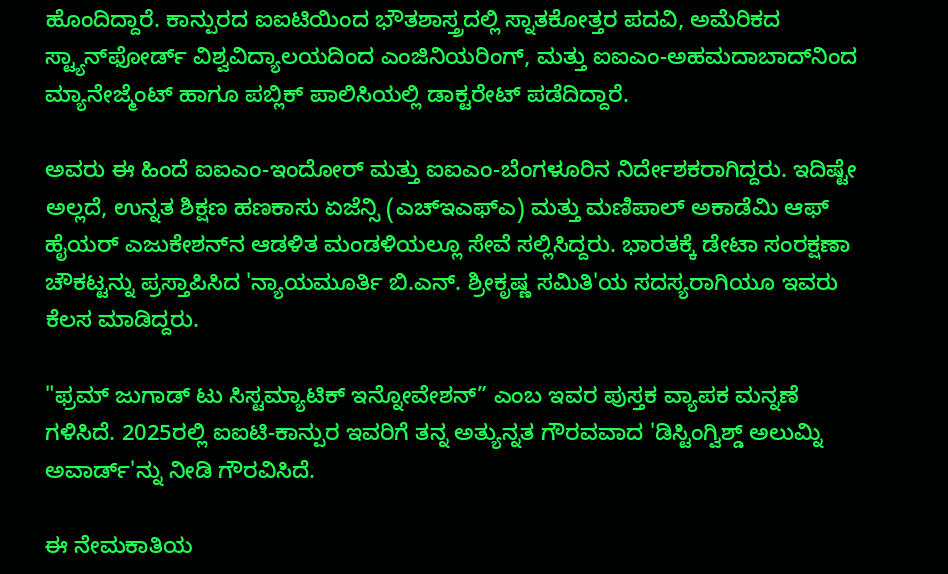ಹೊಂದಿದ್ದಾರೆ. ಕಾನ್ಪುರದ ಐಐಟಿಯಿಂದ ಭೌತಶಾಸ್ತ್ರದಲ್ಲಿ ಸ್ನಾತಕೋತ್ತರ ಪದವಿ, ಅಮೆರಿಕದ ಸ್ಟ್ಯಾನ್‌ಫೋರ್ಡ್ ವಿಶ್ವವಿದ್ಯಾಲಯದಿಂದ ಎಂಜಿನಿಯರಿಂಗ್, ಮತ್ತು ಐಐಎಂ-ಅಹಮದಾಬಾದ್‌ನಿಂದ ಮ್ಯಾನೇಜ್ಮೆಂಟ್ ಹಾಗೂ ಪಬ್ಲಿಕ್ ಪಾಲಿಸಿಯಲ್ಲಿ ಡಾಕ್ಟರೇಟ್ ಪಡೆದಿದ್ದಾರೆ.

ಅವರು ಈ ಹಿಂದೆ ಐಐಎಂ-ಇಂದೋರ್ ಮತ್ತು ಐಐಎಂ-ಬೆಂಗಳೂರಿನ ನಿರ್ದೇಶಕರಾಗಿದ್ದರು. ಇದಿಷ್ಟೇ ಅಲ್ಲದೆ, ಉನ್ನತ ಶಿಕ್ಷಣ ಹಣಕಾಸು ಏಜೆನ್ಸಿ (ಎಚ್‌ಇಎಫ್‌ಎ) ಮತ್ತು ಮಣಿಪಾಲ್ ಅಕಾಡೆಮಿ ಆಫ್ ಹೈಯರ್ ಎಜುಕೇಶನ್‌ನ ಆಡಳಿತ ಮಂಡಳಿಯಲ್ಲೂ ಸೇವೆ ಸಲ್ಲಿಸಿದ್ದರು. ಭಾರತಕ್ಕೆ ಡೇಟಾ ಸಂರಕ್ಷಣಾ ಚೌಕಟ್ಟನ್ನು ಪ್ರಸ್ತಾಪಿಸಿದ 'ನ್ಯಾಯಮೂರ್ತಿ ಬಿ.ಎನ್. ಶ್ರೀಕೃಷ್ಣ ಸಮಿತಿ'ಯ ಸದಸ್ಯರಾಗಿಯೂ ಇವರು ಕೆಲಸ ಮಾಡಿದ್ದರು.

"ಫ್ರಮ್‌ ಜುಗಾಡ್‌ ಟು ಸಿಸ್ಟಮ್ಯಾಟಿಕ್‌ ಇನ್ನೋವೇಶನ್” ಎಂಬ ಇವರ ಪುಸ್ತಕ ವ್ಯಾಪಕ ಮನ್ನಣೆ ಗಳಿಸಿದೆ. 2025ರಲ್ಲಿ ಐಐಟಿ-ಕಾನ್ಪುರ ಇವರಿಗೆ ತನ್ನ ಅತ್ಯುನ್ನತ ಗೌರವವಾದ 'ಡಿಸ್ಟಿಂಗ್ವಿಶ್ಡ್ ಅಲುಮ್ನಿ ಅವಾರ್ಡ್'ನ್ನು ನೀಡಿ ಗೌರವಿಸಿದೆ.

ಈ ನೇಮಕಾತಿಯ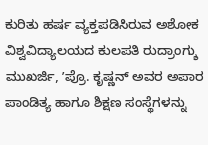ಕುರಿತು ಹರ್ಷ ವ್ಯಕ್ತಪಡಿಸಿರುವ ಅಶೋಕ ವಿಶ್ವವಿದ್ಯಾಲಯದ ಕುಲಪತಿ ರುದ್ರಾಂಗ್ಶು ಮುಖರ್ಜಿ, ʼಪ್ರೊ. ಕೃಷ್ಣನ್ ಅವರ ಅಪಾರ ಪಾಂಡಿತ್ಯ ಹಾಗೂ ಶಿಕ್ಷಣ ಸಂಸ್ಥೆಗಳನ್ನು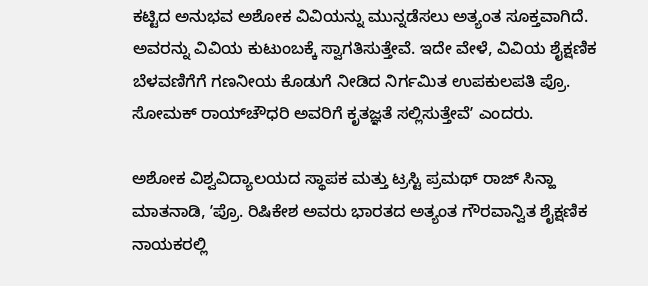ಕಟ್ಟಿದ ಅನುಭವ ಅಶೋಕ ವಿವಿಯನ್ನು ಮುನ್ನಡೆಸಲು ಅತ್ಯಂತ ಸೂಕ್ತವಾಗಿದೆ. ಅವರನ್ನು ವಿವಿಯ ಕುಟುಂಬಕ್ಕೆ ಸ್ವಾಗತಿಸುತ್ತೇವೆ. ಇದೇ ವೇಳೆ, ವಿವಿಯ ಶೈಕ್ಷಣಿಕ ಬೆಳವಣಿಗೆಗೆ ಗಣನೀಯ ಕೊಡುಗೆ ನೀಡಿದ ನಿರ್ಗಮಿತ ಉಪಕುಲಪತಿ ಪ್ರೊ. ಸೋಮಕ್ ರಾಯ್‌ಚೌಧರಿ ಅವರಿಗೆ ಕೃತಜ್ಞತೆ ಸಲ್ಲಿಸುತ್ತೇವೆʼ ಎಂದರು.

ಅಶೋಕ ವಿಶ್ವವಿದ್ಯಾಲಯದ ಸ್ಥಾಪಕ ಮತ್ತು ಟ್ರಸ್ಟಿ ಪ್ರಮಥ್ ರಾಜ್ ಸಿನ್ಹಾ ಮಾತನಾಡಿ, ʼಪ್ರೊ. ರಿಷಿಕೇಶ ಅವರು ಭಾರತದ ಅತ್ಯಂತ ಗೌರವಾನ್ವಿತ ಶೈಕ್ಷಣಿಕ ನಾಯಕರಲ್ಲಿ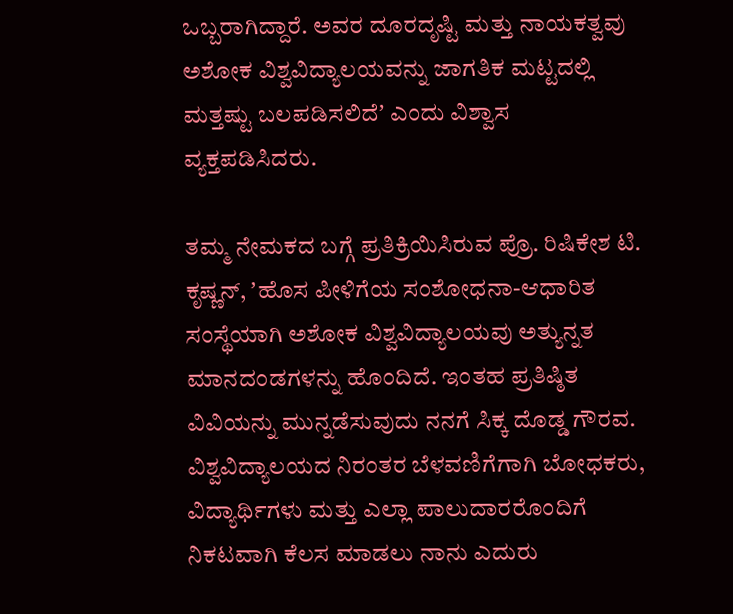ಒಬ್ಬರಾಗಿದ್ದಾರೆ. ಅವರ ದೂರದೃಷ್ಟಿ ಮತ್ತು ನಾಯಕತ್ವವು ಅಶೋಕ ವಿಶ್ವವಿದ್ಯಾಲಯವನ್ನು ಜಾಗತಿಕ ಮಟ್ಟದಲ್ಲಿ ಮತ್ತಷ್ಟು ಬಲಪಡಿಸಲಿದೆʼ ಎಂದು ವಿಶ್ವಾಸ ವ್ಯಕ್ತಪಡಿಸಿದರು.

ತಮ್ಮ ನೇಮಕದ ಬಗ್ಗೆ ಪ್ರತಿಕ್ರಿಯಿಸಿರುವ ಪ್ರೊ. ರಿಷಿಕೇಶ ಟಿ. ಕೃಷ್ಣನ್, ʼಹೊಸ ಪೀಳಿಗೆಯ ಸಂಶೋಧನಾ-ಆಧಾರಿತ ಸಂಸ್ಥೆಯಾಗಿ ಅಶೋಕ ವಿಶ್ವವಿದ್ಯಾಲಯವು ಅತ್ಯುನ್ನತ ಮಾನದಂಡಗಳನ್ನು ಹೊಂದಿದೆ. ಇಂತಹ ಪ್ರತಿಷ್ಠಿತ ವಿವಿಯನ್ನು ಮುನ್ನಡೆಸುವುದು ನನಗೆ ಸಿಕ್ಕ ದೊಡ್ಡ ಗೌರವ. ವಿಶ್ವವಿದ್ಯಾಲಯದ ನಿರಂತರ ಬೆಳವಣಿಗೆಗಾಗಿ ಬೋಧಕರು, ವಿದ್ಯಾರ್ಥಿಗಳು ಮತ್ತು ಎಲ್ಲಾ ಪಾಲುದಾರರೊಂದಿಗೆ ನಿಕಟವಾಗಿ ಕೆಲಸ ಮಾಡಲು ನಾನು ಎದುರು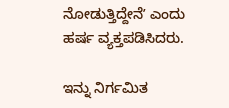ನೋಡುತ್ತಿದ್ದೇನೆʼ ಎಂದು ಹರ್ಷ ವ್ಯಕ್ತಪಡಿಸಿದರು.

ಇನ್ನು ನಿರ್ಗಮಿತ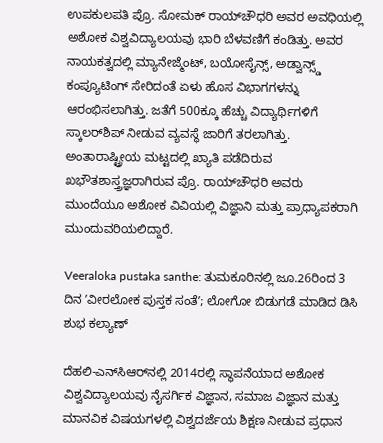ಉಪಕುಲಪತಿ ಪ್ರೊ. ಸೋಮಕ್ ರಾಯ್‌ಚೌಧರಿ ಅವರ ಅವಧಿಯಲ್ಲಿ ಅಶೋಕ ವಿಶ್ವವಿದ್ಯಾಲಯವು ಭಾರಿ ಬೆಳವಣಿಗೆ ಕಂಡಿತ್ತು. ಅವರ ನಾಯಕತ್ವದಲ್ಲಿ ಮ್ಯಾನೇಜ್ಮೆಂಟ್, ಬಯೋಸೈನ್ಸ್, ಅಡ್ವಾನ್ಸ್ಡ್ ಕಂಪ್ಯೂಟಿಂಗ್ ಸೇರಿದಂತೆ ಏಳು ಹೊಸ ವಿಭಾಗಗಳನ್ನು ಆರಂಭಿಸಲಾಗಿತ್ತು. ಜತೆಗೆ 500ಕ್ಕೂ ಹೆಚ್ಚು ವಿದ್ಯಾರ್ಥಿಗಳಿಗೆ ಸ್ಕಾಲರ್‌ಶಿಪ್ ನೀಡುವ ವ್ಯವಸ್ಥೆ ಜಾರಿಗೆ ತರಲಾಗಿತ್ತು. ಅಂತಾರಾಷ್ಟ್ರೀಯ ಮಟ್ಟದಲ್ಲಿ ಖ್ಯಾತಿ ಪಡೆದಿರುವ ಖಭೌತಶಾಸ್ತ್ರಜ್ಞರಾಗಿರುವ ಪ್ರೊ. ರಾಯ್‌ಚೌಧರಿ ಅವರು ಮುಂದೆಯೂ ಅಶೋಕ ವಿವಿಯಲ್ಲಿ ವಿಜ್ಞಾನಿ ಮತ್ತು ಪ್ರಾಧ್ಯಾಪಕರಾಗಿ ಮುಂದುವರಿಯಲಿದ್ದಾರೆ.

Veeraloka pustaka santhe: ತುಮಕೂರಿನಲ್ಲಿ ಜೂ.26ರಿಂದ 3 ದಿನ ʼವೀರಲೋಕ ಪುಸ್ತಕ ಸಂತೆʼ; ಲೋಗೋ ಬಿಡುಗಡೆ ಮಾಡಿದ ಡಿಸಿ ಶುಭ ಕಲ್ಯಾಣ್

ದೆಹಲಿ-ಎನ್‌ಸಿಆರ್‌ನಲ್ಲಿ 2014ರಲ್ಲಿ ಸ್ಥಾಪನೆಯಾದ ಅಶೋಕ ವಿಶ್ವವಿದ್ಯಾಲಯವು ನೈಸರ್ಗಿಕ ವಿಜ್ಞಾನ, ಸಮಾಜ ವಿಜ್ಞಾನ ಮತ್ತು ಮಾನವಿಕ ವಿಷಯಗಳಲ್ಲಿ ವಿಶ್ವದರ್ಜೆಯ ಶಿಕ್ಷಣ ನೀಡುವ ಪ್ರಧಾನ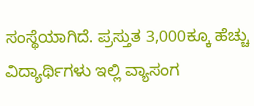ಸಂಸ್ಥೆಯಾಗಿದೆ. ಪ್ರಸ್ತುತ 3,000ಕ್ಕೂ ಹೆಚ್ಚು ವಿದ್ಯಾರ್ಥಿಗಳು ಇಲ್ಲಿ ವ್ಯಾಸಂಗ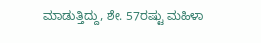ಮಾಡುತ್ತಿದ್ದು, ಶೇ. 57ರಷ್ಟು ಮಹಿಳಾ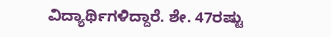ವಿದ್ಯಾರ್ಥಿಗಳಿದ್ದಾರೆ. ಶೇ. 47ರಷ್ಟು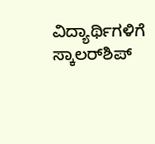ವಿದ್ಯಾರ್ಥಿಗಳಿಗೆ ಸ್ಕಾಲರ್‌ಶಿಪ್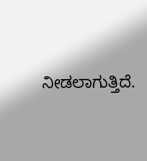ನೀಡಲಾಗುತ್ತಿದೆ.